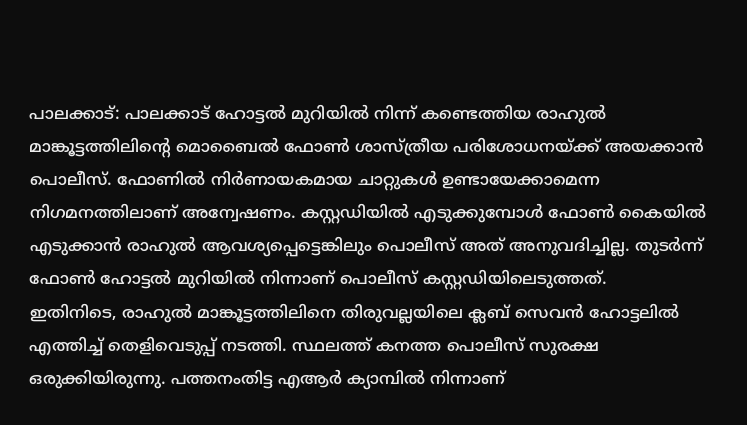പാലക്കാട്: പാലക്കാട് ഹോട്ടൽ മുറിയിൽ നിന്ന് കണ്ടെത്തിയ രാഹുൽ മാങ്കൂട്ടത്തിലിന്റെ മൊബൈൽ ഫോൺ ശാസ്ത്രീയ പരിശോധനയ്ക്ക് അയക്കാൻ പൊലീസ്. ഫോണിൽ നിർണായകമായ ചാറ്റുകൾ ഉണ്ടായേക്കാമെന്ന നിഗമനത്തിലാണ് അന്വേഷണം. കസ്റ്റഡിയിൽ എടുക്കുമ്പോൾ ഫോൺ കൈയിൽ എടുക്കാൻ രാഹുൽ ആവശ്യപ്പെട്ടെങ്കിലും പൊലീസ് അത് അനുവദിച്ചില്ല. തുടർന്ന് ഫോൺ ഹോട്ടൽ മുറിയിൽ നിന്നാണ് പൊലീസ് കസ്റ്റഡിയിലെടുത്തത്.
ഇതിനിടെ, രാഹുൽ മാങ്കൂട്ടത്തിലിനെ തിരുവല്ലയിലെ ക്ലബ് സെവൻ ഹോട്ടലിൽ എത്തിച്ച് തെളിവെടുപ്പ് നടത്തി. സ്ഥലത്ത് കനത്ത പൊലീസ് സുരക്ഷ ഒരുക്കിയിരുന്നു. പത്തനംതിട്ട എആർ ക്യാമ്പിൽ നിന്നാണ്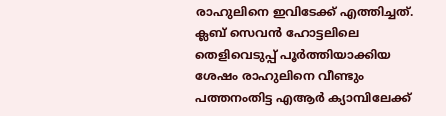രാഹുലിനെ ഇവിടേക്ക് എത്തിച്ചത്. ക്ലബ് സെവൻ ഹോട്ടലിലെ തെളിവെടുപ്പ് പൂർത്തിയാക്കിയ ശേഷം രാഹുലിനെ വീണ്ടും പത്തനംതിട്ട എആർ ക്യാമ്പിലേക്ക്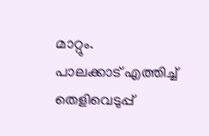മാറ്റും.
പാലക്കാട് എത്തിച്ച് തെളിവെടുപ്പ്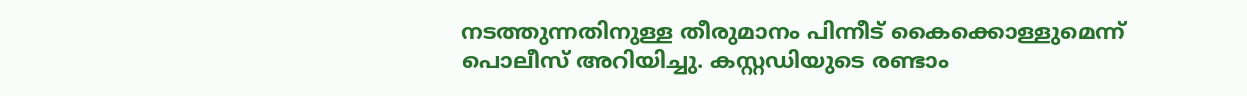നടത്തുന്നതിനുള്ള തീരുമാനം പിന്നീട് കൈക്കൊള്ളുമെന്ന് പൊലീസ് അറിയിച്ചു. കസ്റ്റഡിയുടെ രണ്ടാം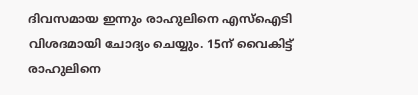ദിവസമായ ഇന്നും രാഹുലിനെ എസ്ഐടി വിശദമായി ചോദ്യം ചെയ്യും. 15ന് വൈകിട്ട് രാഹുലിനെ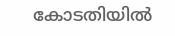കോടതിയിൽ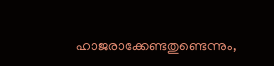ഹാജരാക്കേണ്ടതുണ്ടെന്നും,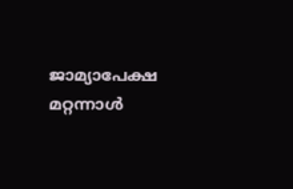ജാമ്യാപേക്ഷ മറ്റന്നാൾ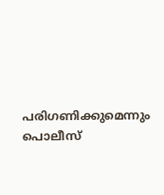പരിഗണിക്കുമെന്നും പൊലീസ്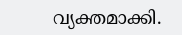വ്യക്തമാക്കി.